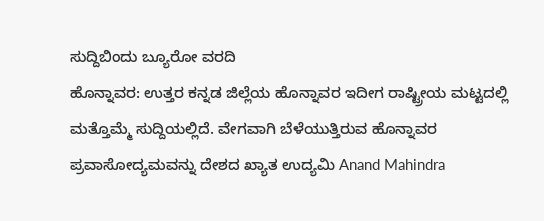ಸುದ್ದಿಬಿಂದು ಬ್ಯೂರೋ ವರದಿ
ಹೊನ್ನಾವರ: ಉತ್ತರ ಕನ್ನಡ ಜಿಲ್ಲೆಯ ಹೊನ್ನಾವರ ಇದೀಗ ರಾಷ್ಟ್ರೀಯ ಮಟ್ಟದಲ್ಲಿ ಮತ್ತೊಮ್ಮೆ ಸುದ್ದಿಯಲ್ಲಿದೆ. ವೇಗವಾಗಿ ಬೆಳೆಯುತ್ತಿರುವ ಹೊನ್ನಾವರ ಪ್ರವಾಸೋದ್ಯಮವನ್ನು ದೇಶದ ಖ್ಯಾತ ಉದ್ಯಮಿ Anand Mahindra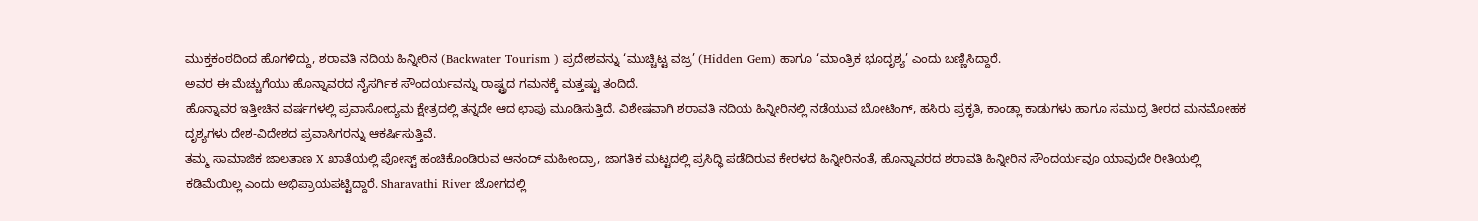ಮುಕ್ತಕಂಠದಿಂದ ಹೊಗಳಿದ್ದು, ಶರಾವತಿ ನದಿಯ ಹಿನ್ನೀರಿನ (Backwater Tourism ) ಪ್ರದೇಶವನ್ನು ‘ಮುಚ್ಚಿಟ್ಟ ವಜ್ರ’ (Hidden Gem) ಹಾಗೂ ‘ಮಾಂತ್ರಿಕ ಭೂದೃಶ್ಯ’ ಎಂದು ಬಣ್ಣಿಸಿದ್ದಾರೆ.
ಅವರ ಈ ಮೆಚ್ಚುಗೆಯು ಹೊನ್ನಾವರದ ನೈಸರ್ಗಿಕ ಸೌಂದರ್ಯವನ್ನು ರಾಷ್ಟ್ರದ ಗಮನಕ್ಕೆ ಮತ್ತಷ್ಟು ತಂದಿದೆ.
ಹೊನ್ನಾವರ ಇತ್ತೀಚಿನ ವರ್ಷಗಳಲ್ಲಿ ಪ್ರವಾಸೋದ್ಯಮ ಕ್ಷೇತ್ರದಲ್ಲಿ ತನ್ನದೇ ಆದ ಛಾಪು ಮೂಡಿಸುತ್ತಿದೆ. ವಿಶೇಷವಾಗಿ ಶರಾವತಿ ನದಿಯ ಹಿನ್ನೀರಿನಲ್ಲಿ ನಡೆಯುವ ಬೋಟಿಂಗ್, ಹಸಿರು ಪ್ರಕೃತಿ, ಕಾಂಡ್ಲಾ ಕಾಡುಗಳು ಹಾಗೂ ಸಮುದ್ರ ತೀರದ ಮನಮೋಹಕ ದೃಶ್ಯಗಳು ದೇಶ-ವಿದೇಶದ ಪ್ರವಾಸಿಗರನ್ನು ಆಕರ್ಷಿಸುತ್ತಿವೆ.
ತಮ್ಮ ಸಾಮಾಜಿಕ ಜಾಲತಾಣ X ಖಾತೆಯಲ್ಲಿ ಪೋಸ್ಟ್ ಹಂಚಿಕೊಂಡಿರುವ ಆನಂದ್ ಮಹೀಂದ್ರಾ, ಜಾಗತಿಕ ಮಟ್ಟದಲ್ಲಿ ಪ್ರಸಿದ್ಧಿ ಪಡೆದಿರುವ ಕೇರಳದ ಹಿನ್ನೀರಿನಂತೆ, ಹೊನ್ನಾವರದ ಶರಾವತಿ ಹಿನ್ನೀರಿನ ಸೌಂದರ್ಯವೂ ಯಾವುದೇ ರೀತಿಯಲ್ಲಿ ಕಡಿಮೆಯಿಲ್ಲ ಎಂದು ಅಭಿಪ್ರಾಯಪಟ್ಟಿದ್ದಾರೆ. Sharavathi River ಜೋಗದಲ್ಲಿ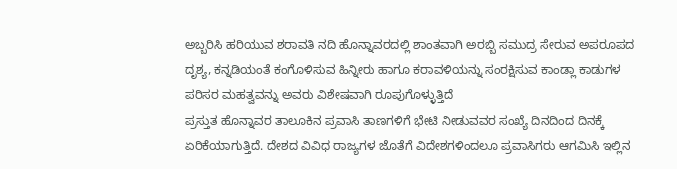ಅಬ್ಬರಿಸಿ ಹರಿಯುವ ಶರಾವತಿ ನದಿ ಹೊನ್ನಾವರದಲ್ಲಿ ಶಾಂತವಾಗಿ ಅರಬ್ಬಿ ಸಮುದ್ರ ಸೇರುವ ಅಪರೂಪದ ದೃಶ್ಯ, ಕನ್ನಡಿಯಂತೆ ಕಂಗೊಳಿಸುವ ಹಿನ್ನೀರು ಹಾಗೂ ಕರಾವಳಿಯನ್ನು ಸಂರಕ್ಷಿಸುವ ಕಾಂಡ್ಲಾ ಕಾಡುಗಳ ಪರಿಸರ ಮಹತ್ವವನ್ನು ಅವರು ವಿಶೇಷವಾಗಿ ರೂಪುಗೊಳ್ಳುತ್ತಿದೆ
ಪ್ರಸ್ತುತ ಹೊನ್ನಾವರ ತಾಲೂಕಿನ ಪ್ರವಾಸಿ ತಾಣಗಳಿಗೆ ಭೇಟಿ ನೀಡುವವರ ಸಂಖ್ಯೆ ದಿನದಿಂದ ದಿನಕ್ಕೆ ಏರಿಕೆಯಾಗುತ್ತಿದೆ. ದೇಶದ ವಿವಿಧ ರಾಜ್ಯಗಳ ಜೊತೆಗೆ ವಿದೇಶಗಳಿಂದಲೂ ಪ್ರವಾಸಿಗರು ಆಗಮಿಸಿ ಇಲ್ಲಿನ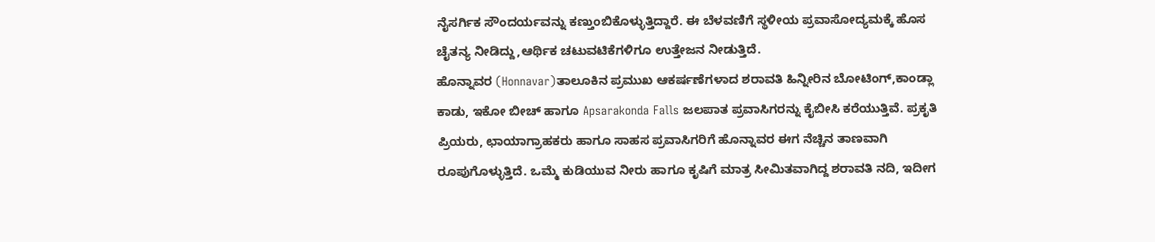ನೈಸರ್ಗಿಕ ಸೌಂದರ್ಯವನ್ನು ಕಣ್ತುಂಬಿಕೊಳ್ಳುತ್ತಿದ್ದಾರೆ. ಈ ಬೆಳವಣಿಗೆ ಸ್ಥಳೀಯ ಪ್ರವಾಸೋದ್ಯಮಕ್ಕೆ ಹೊಸ ಚೈತನ್ಯ ನೀಡಿದ್ದು,ಆರ್ಥಿಕ ಚಟುವಟಿಕೆಗಳಿಗೂ ಉತ್ತೇಜನ ನೀಡುತ್ತಿದೆ.
ಹೊನ್ನಾವರ (Honnavar)ತಾಲೂಕಿನ ಪ್ರಮುಖ ಆಕರ್ಷಣೆಗಳಾದ ಶರಾವತಿ ಹಿನ್ನೀರಿನ ಬೋಟಿಂಗ್,ಕಾಂಡ್ಲಾ ಕಾಡು, ಇಕೋ ಬೀಚ್ ಹಾಗೂ Apsarakonda Falls ಜಲಪಾತ ಪ್ರವಾಸಿಗರನ್ನು ಕೈಬೀಸಿ ಕರೆಯುತ್ತಿವೆ. ಪ್ರಕೃತಿ ಪ್ರಿಯರು, ಛಾಯಾಗ್ರಾಹಕರು ಹಾಗೂ ಸಾಹಸ ಪ್ರವಾಸಿಗರಿಗೆ ಹೊನ್ನಾವರ ಈಗ ನೆಚ್ಚಿನ ತಾಣವಾಗಿ ರೂಪುಗೊಳ್ಳುತ್ತಿದೆ. ಒಮ್ಮೆ ಕುಡಿಯುವ ನೀರು ಹಾಗೂ ಕೃಷಿಗೆ ಮಾತ್ರ ಸೀಮಿತವಾಗಿದ್ದ ಶರಾವತಿ ನದಿ, ಇದೀಗ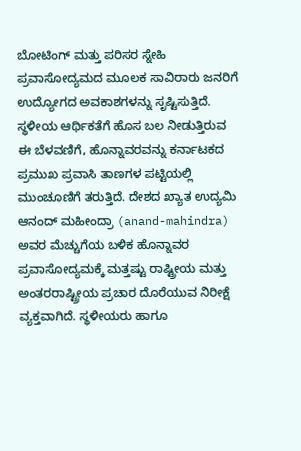ಬೋಟಿಂಗ್ ಮತ್ತು ಪರಿಸರ ಸ್ನೇಹಿ ಪ್ರವಾಸೋದ್ಯಮದ ಮೂಲಕ ಸಾವಿರಾರು ಜನರಿಗೆ ಉದ್ಯೋಗದ ಅವಕಾಶಗಳನ್ನು ಸೃಷ್ಟಿಸುತ್ತಿದೆ.
ಸ್ಥಳೀಯ ಆರ್ಥಿಕತೆಗೆ ಹೊಸ ಬಲ ನೀಡುತ್ತಿರುವ ಈ ಬೆಳವಣಿಗೆ, ಹೊನ್ನಾವರವನ್ನು ಕರ್ನಾಟಕದ ಪ್ರಮುಖ ಪ್ರವಾಸಿ ತಾಣಗಳ ಪಟ್ಟಿಯಲ್ಲಿ ಮುಂಚೂಣಿಗೆ ತರುತ್ತಿದೆ. ದೇಶದ ಖ್ಯಾತ ಉದ್ಯಮಿ ಆನಂದ್ ಮಹೀಂದ್ರಾ (anand-mahindra) ಅವರ ಮೆಚ್ಚುಗೆಯ ಬಳಿಕ ಹೊನ್ನಾವರ ಪ್ರವಾಸೋದ್ಯಮಕ್ಕೆ ಮತ್ತಷ್ಟು ರಾಷ್ಟ್ರೀಯ ಮತ್ತು ಅಂತರರಾಷ್ಟ್ರೀಯ ಪ್ರಚಾರ ದೊರೆಯುವ ನಿರೀಕ್ಷೆ ವ್ಯಕ್ತವಾಗಿದೆ. ಸ್ಥಳೀಯರು ಹಾಗೂ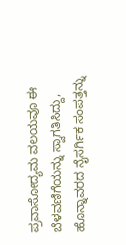ಪ್ರವಾಸೋದ್ಯಮ ವಲಯವೂ ಈ ಬೆಳವಣಿಗೆಯನ್ನು ಸ್ವಾಗತಿಸಿದ್ದು, ಹೊನ್ನಾವರದ ನೈಸರ್ಗಿಕ ಸಂಪತ್ತನ್ನು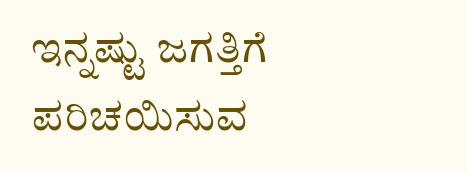ಇನ್ನಷ್ಟು ಜಗತ್ತಿಗೆ ಪರಿಚಯಿಸುವ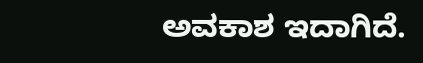ಅವಕಾಶ ಇದಾಗಿದೆ.